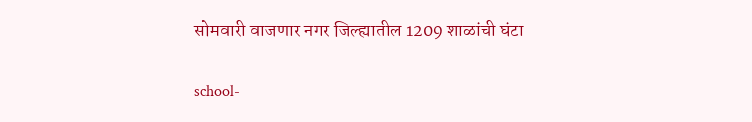सोमवारी वाजणार नगर जिल्ह्यातील 1209 शाळांची घंटा

school-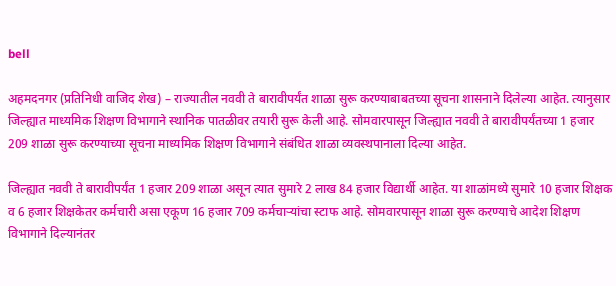bell

अहमदनगर (प्रतिनिधी वाजिद शेख) – राज्यातील नववी ते बारावीपर्यंत शाळा सुरू करण्याबाबतच्या सूचना शासनाने दिलेल्या आहेत. त्यानुसार जिल्ह्यात माध्यमिक शिक्षण विभागाने स्थानिक पातळीवर तयारी सुरू केली आहे. सोमवारपासून जिल्ह्यात नववी ते बारावीपर्यंतच्या 1 हजार 209 शाळा सुरू करण्याच्या सूचना माध्यमिक शिक्षण विभागाने संबंधित शाळा व्यवस्थपानाला दिल्या आहेत.

जिल्ह्यात नववी ते बारावीपर्यंत 1 हजार 209 शाळा असून त्यात सुमारे 2 लाख 84 हजार विद्यार्थी आहेत. या शाळांमध्ये सुमारे 10 हजार शिक्षक व 6 हजार शिक्षकेतर कर्मचारी असा एकूण 16 हजार 709 कर्मचार्‍यांचा स्टाफ आहे. सोमवारपासून शाळा सुरू करण्याचे आदेश शिक्षण विभागाने दिल्यानंतर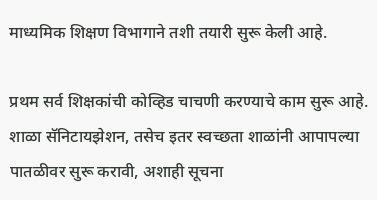माध्यमिक शिक्षण विभागाने तशी तयारी सुरू केली आहे.

प्रथम सर्व शिक्षकांची कोव्हिड चाचणी करण्याचे काम सुरू आहे. शाळा सॅनिटायझेशन, तसेच इतर स्वच्छता शाळांनी आपापल्या पातळीवर सुरू करावी, अशाही सूचना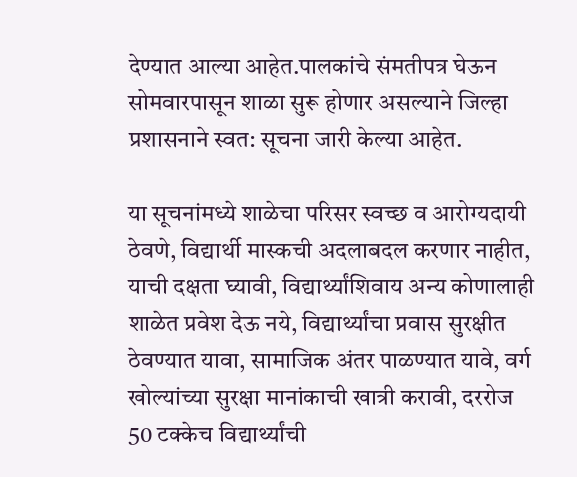देण्यात आल्या आहेत.पालकांचे संमतीपत्र घेऊन सोमवारपासून शाळा सुरू होणार असल्याने जिल्हा प्रशासनाने स्वत: सूचना जारी केल्या आहेत.

या सूचनांमध्ये शाळेचा परिसर स्वच्छ व आरोग्यदायी ठेवणे, विद्यार्थी मास्कची अदलाबदल करणार नाहीत, याची दक्षता घ्यावी, विद्यार्थ्यांशिवाय अन्य कोणालाही शाळेत प्रवेश देऊ नये, विद्यार्थ्यांचा प्रवास सुरक्षीत ठेवण्यात यावा, सामाजिक अंतर पाळण्यात यावे, वर्ग खोल्यांच्या सुरक्षा मानांकाची खात्री करावी, दररोज 50 टक्केच विद्यार्थ्यांची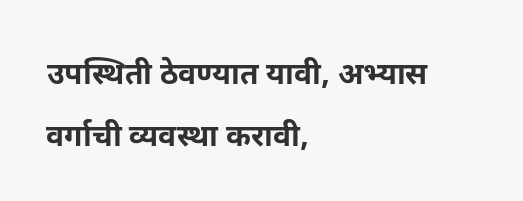उपस्थिती ठेवण्यात यावी, अभ्यास वर्गाची व्यवस्था करावी,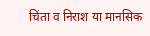चिंता व निराश या मानसिक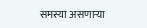समस्या असणार्‍या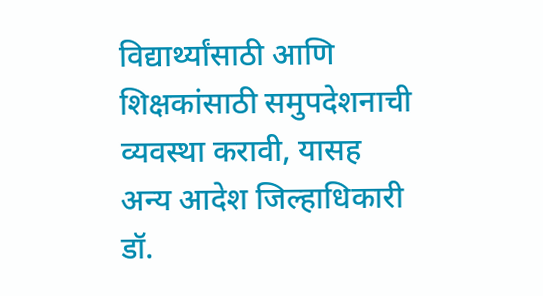विद्यार्थ्यांसाठी आणि शिक्षकांसाठी समुपदेशनाची व्यवस्था करावी, यासह अन्य आदेश जिल्हाधिकारी डॉ.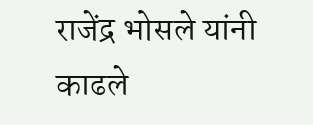राजेंद्र भोसले यांनी काढले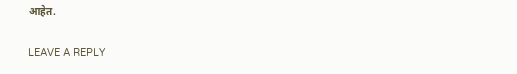आहेत.

LEAVE A REPLY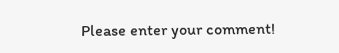Please enter your comment!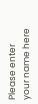Please enter your name here